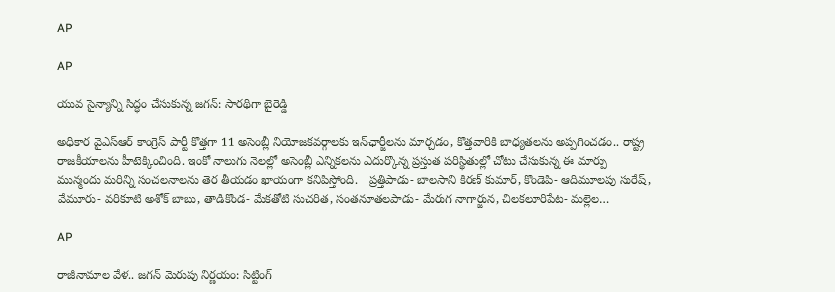AP

AP

యువ సైన్యాన్ని సిద్ధం చేసుకున్న జగన్: సారథిగా బైరెడ్డి

అధికార వైఎస్ఆర్ కాంగ్రెస్ పార్టీ కొత్తగా 11 అసెంబ్లీ నియోజకవర్గాలకు ఇన్‌ఛార్జీలను మార్చడం, కొత్తవారికి బాధ్యతలను అప్పగించడం.. రాష్ట్ర రాజకీయాలను హీటెక్కించింది. ఇంకో నాలుగు నెలల్లో అసెంబ్లీ ఎన్నికలను ఎదుర్కొన్న ప్రస్తుత పరిస్థితుల్లో చోటు చేసుకున్న ఈ మార్పు మున్మందు మరిన్ని సంచలనాలను తెర తీయడం ఖాయంగా కనిపిస్తోంది.   ప్రత్తిపాడు- బాలసాని కిరణ్ కుమార్, కొండెపి- ఆదిమూలపు సురేష్, వేమూరు- వరికూటి అశోక్ బాబు, తాడికొండ- మేకతోటి సుచరిత, సంతనూతలపాడు- మేరుగ నాగార్జున, చిలకలూరిపేట- మల్లెల…

AP

రాజీనామాల వేళ.. జగన్ మెరుపు నిర్ణయం: సిట్టింగ్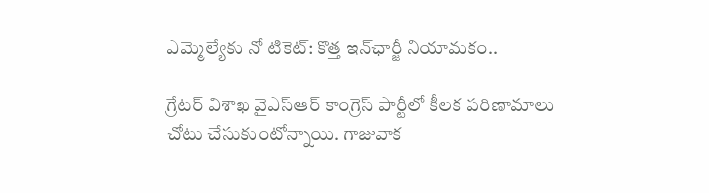ఎమ్మెల్యేకు నో టికెట్: కొత్త ఇన్‌ఛార్జీ నియామకం..

గ్రేటర్ విశాఖ వైఎస్ఆర్ కాంగ్రెస్ పార్టీలో కీలక పరిణామాలు చోటు చేసుకుంటోన్నాయి. గాజువాక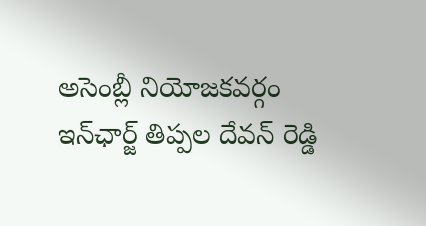అసెంబ్లీ నియోజకవర్గం ఇన్‌ఛార్జ్ తిప్పల దేవన్ రెడ్డి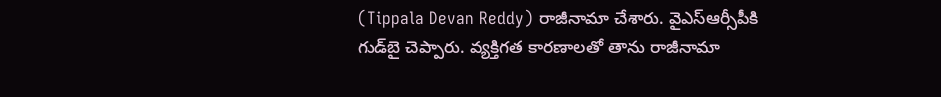(Tippala Devan Reddy) రాజీనామా చేశారు. వైఎస్ఆర్సీపీకి గుడ్‌బై చెప్పారు. వ్యక్తిగత కారణాలతో తాను రాజీనామా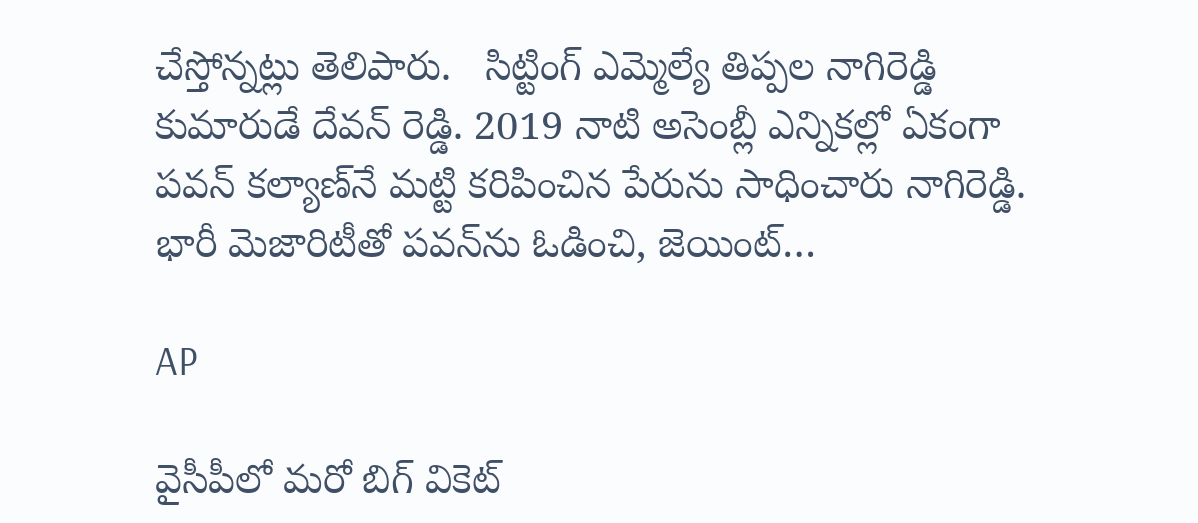చేస్తోన్నట్లు తెలిపారు.   సిట్టింగ్ ఎమ్మెల్యే తిప్పల నాగిరెడ్డి కుమారుడే దేవన్ రెడ్డి. 2019 నాటి అసెంబ్లీ ఎన్నికల్లో ఏకంగా పవన్ కల్యాణ్‌నే మట్టి కరిపించిన పేరును సాధించారు నాగిరెడ్డి. భారీ మెజారిటీతో పవన్‌ను ఓడించి, జెయింట్…

AP

వైసీపీలో మరో బిగ్ వికెట్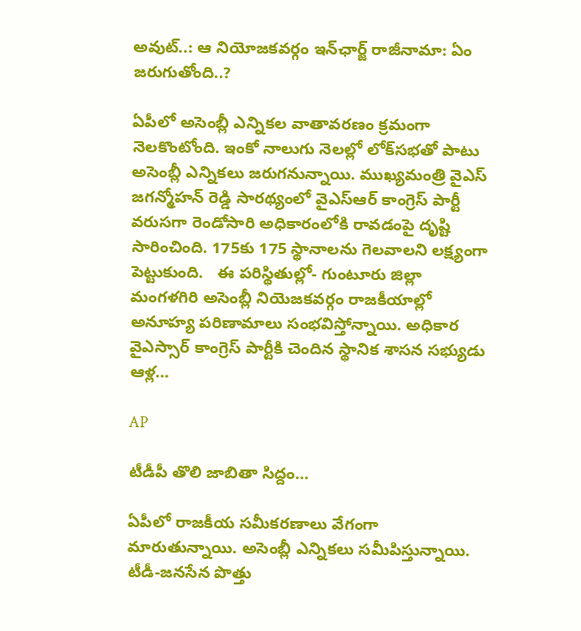అవుట్..: ఆ నియోజకవర్గం ఇన్‌ఛార్జ్ రాజీనామా: ఏం జరుగుతోంది..?

ఏపీలో అసెంబ్లీ ఎన్నికల వాతావరణం క్రమంగా నెలకొంటోంది. ఇంకో నాలుగు నెలల్లో లోక్‌సభతో పాటు అసెంబ్లీ ఎన్నికలు జరుగనున్నాయి. ముఖ్యమంత్రి వైఎస్ జగన్మోహన్ రెడ్డి సారథ్యంలో వైఎస్ఆర్ కాంగ్రెస్ పార్టీ వరుసగా రెండోసారి అధికారంలోకి రావడంపై దృష్టి సారించింది. 175కు 175 స్థానాలను గెలవాలని లక్ష్యంగా పెట్టుకుంది.   ఈ పరిస్థితుల్లో- గుంటూరు జిల్లా మంగళగిరి అసెంబ్లీ నియెజకవర్గం రాజకీయాల్లో అనూహ్య పరిణామాలు సంభవిస్తోన్నాయి. అధికార వైఎస్సార్ కాంగ్రెస్ పార్టీకి చెందిన స్థానిక శాసన సభ్యుడు ఆళ్ల…

AP

టీడీపీ తొలి జాబితా సిద్దం…

ఏపీలో రాజకీయ సమీకరణాలు వేగంగా మారుతున్నాయి. అసెంబ్లీ ఎన్నికలు సమీపిస్తున్నాయి. టీడీ-జనసేన పొత్తు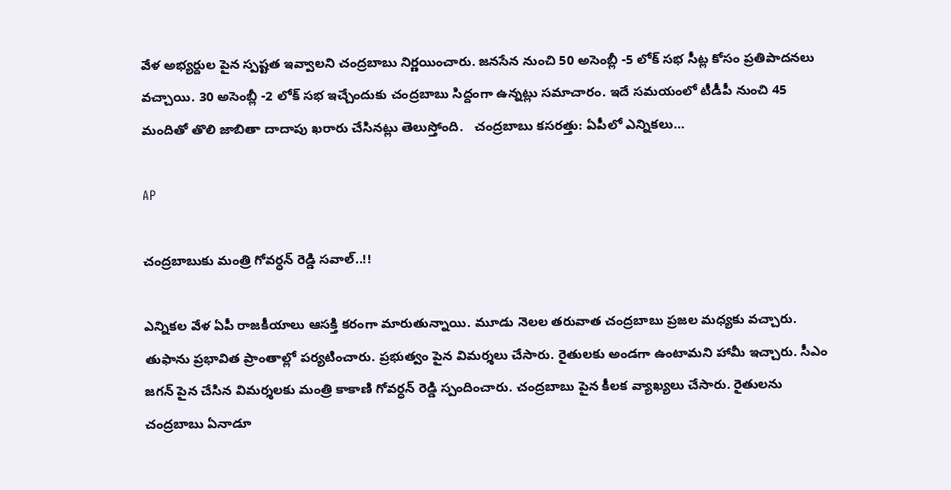వేళ అభ్యర్దుల పైన స్పష్టత ఇవ్వాలని చంద్రబాబు నిర్ణయించారు. జనసేన నుంచి 50 అసెంబ్లీ -5 లోక్ సభ సీట్ల కోసం ప్రతిపాదనలు వచ్చాయి. 30 అసెంబ్లీ -2 లోక్ సభ ఇచ్చేందుకు చంద్రబాబు సిద్దంగా ఉన్నట్లు సమాచారం. ఇదే సమయంలో టీడీపీ నుంచి 45 మందితో తొలి జాబితా దాదాపు ఖరారు చేసినట్లు తెలుస్తోంది.   చంద్రబాబు కసరత్తు: ఏపీలో ఎన్నికలు…

AP

చంద్రబాబుకు మంత్రి గోవర్ధన్ రెడ్డి సవాల్..!!

ఎన్నికల వేళ ఏపీ రాజకీయాలు ఆసక్తి కరంగా మారుతున్నాయి. మూడు నెలల తరువాత చంద్రబాబు ప్రజల మధ్యకు వచ్చారు. తుఫాను ప్రభావిత ప్రాంతాల్లో పర్యటించారు. ప్రభుత్వం పైన విమర్శలు చేసారు. రైతులకు అండగా ఉంటామని హామీ ఇచ్చారు. సీఎం జగన్ పైన చేసిన విమర్శలకు మంత్రి కాకాణి గోవర్ధన్‌ రెడ్డి స్పందించారు. చంద్రబాబు పైన కీలక వ్యాఖ్యలు చేసారు. రైతులను చంద్రబాబు ఏనాడూ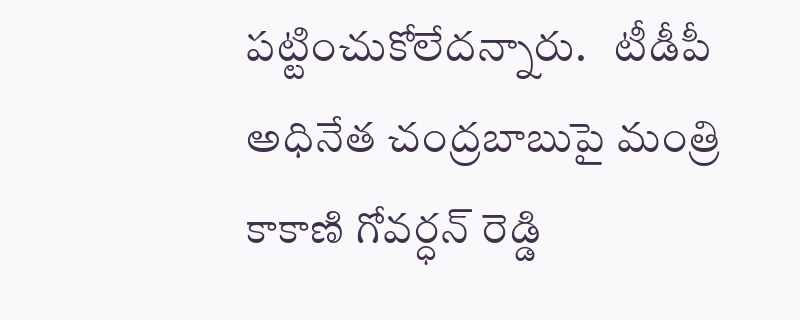పట్టించుకోలేదన్నారు.   టీడీపీ అధినేత చంద్రబాబుపై మంత్రి కాకాణి గోవర్ధన్‌ రెడ్డి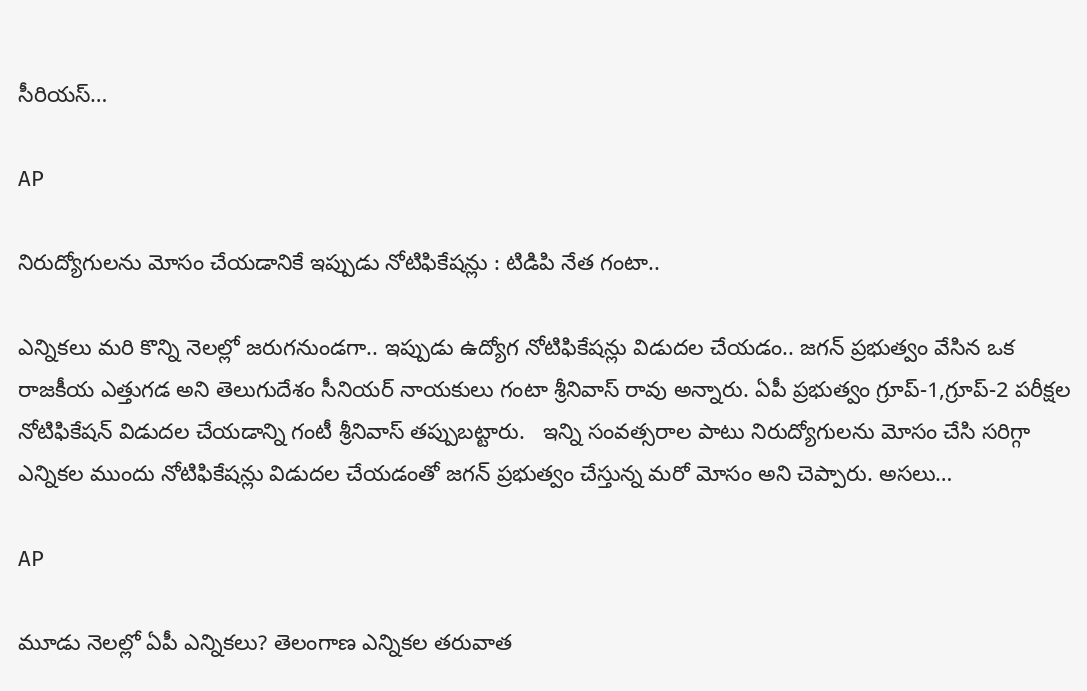సీరియస్‌…

AP

నిరుద్యోగులను మోసం చేయడానికే ఇప్పుడు నోటిఫికేషన్లు : టిడిపి నేత గంటా..

ఎన్నికలు మరి కొన్ని నెలల్లో జరుగనుండగా.. ఇప్పుడు ఉద్యోగ నోటిఫికేషన్లు విడుదల చేయడం.. జగన్ ప్రభుత్వం వేసిన ఒక రాజకీయ ఎత్తుగడ అని తెలుగుదేశం సీనియర్ నాయకులు గంటా శ్రీనివాస్ రావు అన్నారు. ఏపీ ప్రభుత్వం గ్రూప్-1,గ్రూప్-2 పరీక్షల నోటిఫికేషన్ విడుదల చేయడాన్ని గంటీ శ్రీనివాస్ తప్పుబట్టారు.   ఇన్ని సంవత్సరాల పాటు నిరుద్యోగులను మోసం చేసి సరిగ్గా ఎన్నికల ముందు నోటిఫికేషన్లు విడుదల చేయడంతో జగన్ ప్రభుత్వం చేస్తున్న మరో మోసం అని చెప్పారు. అసలు…

AP

మూడు నెలల్లో ఏపీ ఎన్నికలు? తెలంగాణ ఎన్నికల తరువాత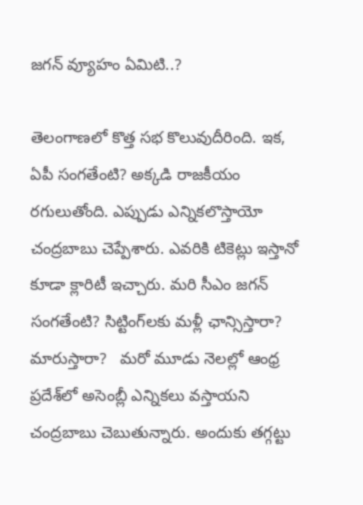జగన్ వ్యూహం ఏమిటి..?

తెలంగాణలో కొత్త సభ కొలువుదీరింది. ఇక, ఏపీ సంగతేంటి? అక్కడి రాజకీయం రగులుతోంది. ఎప్పుడు ఎన్నికలొస్తాయో చంద్రబాబు చెప్పేశారు. ఎవరికి టికెట్లు ఇస్తానో కూడా క్లారిటీ ఇచ్చారు. మరి సీఎం జగన్ సంగతేంటి? సిట్టింగ్‌లకు మళ్లీ ఛాన్సిస్తారా? మారుస్తారా?   మరో మూడు నెలల్లో ఆంధ్ర ప్రదేశ్‌లో అసెంబ్లీ ఎన్నికలు వస్తాయని చంద్రబాబు చెబుతున్నారు. అందుకు తగ్గట్టు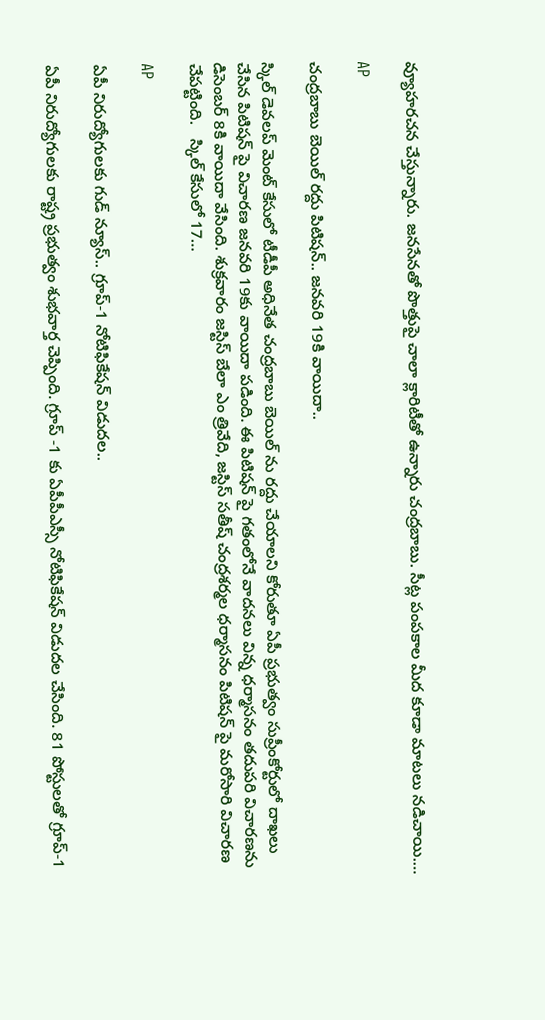వ్యూహరచన చేస్తున్నారు. జనసేనతో పొత్తుపై చాలా క్లారిటీతో ఉన్నారు చంద్రబాబు. సీట్ల పంపకాల మీద కూడా మాటలు నడిచాయి.…

AP

చంద్రబాబు బెయిల్ రద్దు పిటిషన్.. జనవరి 19కి వాయిదా..

స్కిల్ డెవలప్ మెంట్ కేసులో టీడీపీ అధినేత చంద్రబాబు బెయిల్ ను రద్దు చేయాలని కోరుతూ ఏపీ ప్రభుత్వం సుప్రీంకోర్టులో దాఖలు చేసిన పిటిషన్ పై విచారణ జనవరి 19కు వాయిదా పడింది. ఈ పిటిషన్ పై గతంలోనే వాదనలు విన్న ధర్మాసనం తదుపరి విచారణను డిసెంబర్ 8కి వాయిదా వేసింది. శుక్రవారం జస్టిస్ బేలా ఎం త్రివేది, జస్టిస్ సతీష్ చంద్రశర్మల ధర్మాసనం పిటిషన్ పై మరోసారి విచారణ చేపట్టింది.   స్కిల్ కేసులో 17…

AP

ఏపీ నిరుద్యోగులకు గుడ్ న్యూస్.. గ్రూప్-1 నోటిఫికేషన్ విడుదల..

ఏపీ నిరుద్యోగులకు రాష్ట్ర ప్రభుత్వం శుభవార్త చెప్పింది. గ్రూప్ -1 కు ఏపీపీఎస్సీ నోటిఫికేషన్ విడుదల చేసింది. 81 పోస్టులతో గ్రూప్-1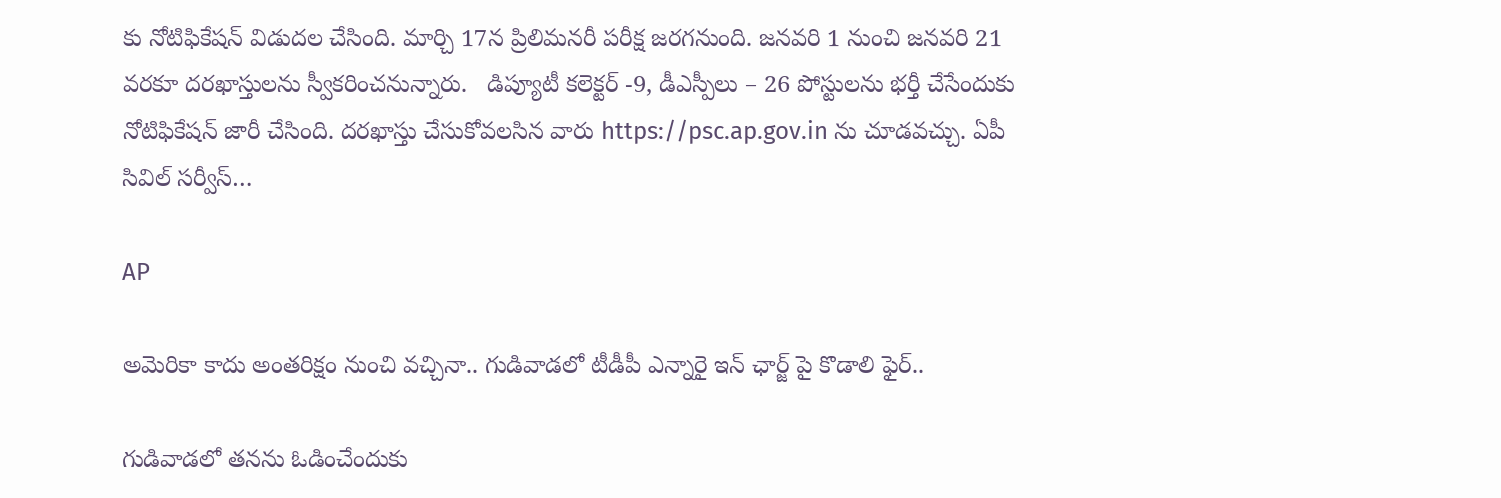కు నోటిఫికేషన్ విడుదల చేసింది. మార్చి 17న ప్రిలిమనరీ పరీక్ష జరగనుంది. జనవరి 1 నుంచి జనవరి 21 వరకూ దరఖాస్తులను స్వీకరించనున్నారు.   డిప్యూటీ కలెక్టర్ -9, డీఎస్పీలు – 26 పోస్టులను భర్తీ చేసేందుకు నోటిఫికేషన్ జారీ చేసింది. దరఖాస్తు చేసుకోవలసిన వారు https://psc.ap.gov.in ను చూడవచ్చు. ఏపీ సివిల్ సర్వీస్…

AP

అమెరికా కాదు అంతరిక్షం నుంచి వచ్చినా.. గుడివాడలో టీడీపీ ఎన్నారై ఇన్ ఛార్జ్ పై కొడాలి ఫైర్..

గుడివాడలో తనను ఓడించేందుకు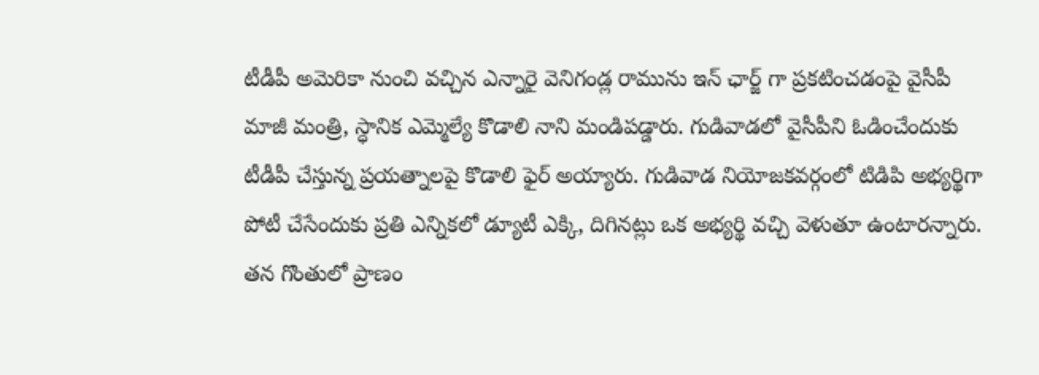టీడీపీ అమెరికా నుంచి వచ్చిన ఎన్నారై వెనిగండ్ల రామును ఇన్ ఛార్జ్ గా ప్రకటించడంపై వైసీపీ మాజీ మంత్రి, స్ధానిక ఎమ్మెల్యే కొడాలి నాని మండిపడ్డారు. గుడివాడలో వైసీపీని ఓడించేందుకు టీడీపీ చేస్తున్న ప్రయత్నాలపై కొడాలి ఫైర్ అయ్యారు. గుడివాడ నియోజకవర్గంలో టిడిపి అభ్యర్థిగా పోటీ చేసేందుకు ప్రతి ఎన్నికలో డ్యూటీ ఎక్కి, దిగినట్లు ఒక అభ్యర్థి వచ్చి వెళుతూ ఉంటారన్నారు.   తన గొంతులో ప్రాణం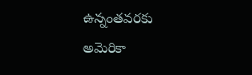ఉన్నంతవరకు అమెరికా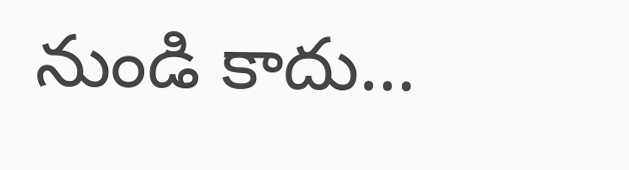నుండి కాదు…